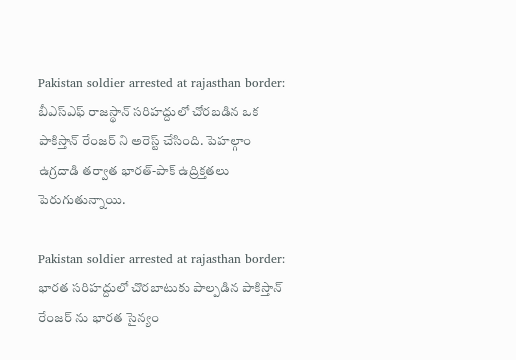Pakistan soldier arrested at rajasthan border: బీఎస్ఎఫ్ రాజస్థాన్ సరిహద్దులో చోరబడిన ఒక పాకిస్తాన్ రేంజర్ ని అరెస్ట్ చేసింది. పెహల్గాం ఉగ్రదాడి తర్వాత భారత్-పాక్ ఉద్రిక్తతలు పెరుగుతున్నాయి.

Pakistan soldier arrested at rajasthan border: భారత సరిహద్దులో చొరబాటుకు పాల్పడిన పాకిస్తాన్ రేంజర్ ను భారత సైన్యం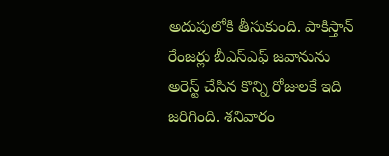అదుపులోకి తీసుకుంది. పాకిస్తాన్ రేంజర్లు బీఎస్ఎఫ్ జవానును అరెస్ట్ చేసిన కొన్ని రోజులకే ఇది జరిగింది. శనివారం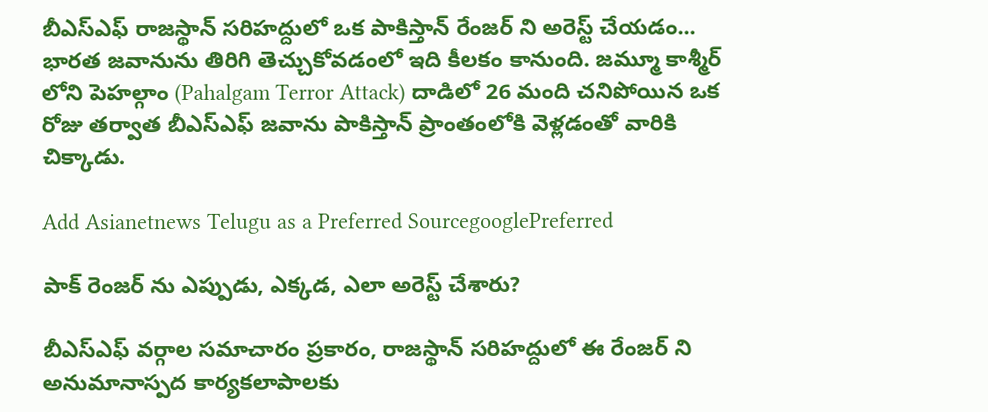బీఎస్ఎఫ్ రాజస్థాన్ సరిహద్దులో ఒక పాకిస్తాన్ రేంజర్ ని అరెస్ట్ చేయడం... భారత జవానును తిరిగి తెచ్చుకోవడంలో ఇది కీలకం కానుంది. జమ్మూ కాశ్మీర్ లోని పెహల్గాం (Pahalgam Terror Attack) దాడిలో 26 మంది చనిపోయిన ఒక రోజు తర్వాత బీఎస్ఎఫ్ జవాను పాకిస్తాన్ ప్రాంతంలోకి వెళ్లడంతో వారికి చిక్కాడు.

Add Asianetnews Telugu as a Preferred SourcegooglePreferred

పాక్ రెంజర్ ను ఎప్పుడు, ఎక్కడ, ఎలా అరెస్ట్ చేశారు?

బీఎస్ఎఫ్ వర్గాల సమాచారం ప్రకారం, రాజస్థాన్ సరిహద్దులో ఈ రేంజర్ ని అనుమానాస్పద కార్యకలాపాలకు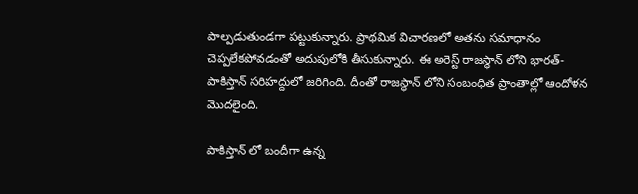పాల్పడుతుండగా పట్టుకున్నారు. ప్రాథమిక విచారణలో అతను సమాధానం చెప్పలేకపోవడంతో అదుపులోకి తీసుకున్నారు. ఈ అరెస్ట్ రాజస్థాన్ లోని భారత్-పాకిస్తాన్ సరిహద్దులో జరిగింది. దీంతో రాజస్థాన్ లోని సంబంధిత ప్రాంతాల్లో ఆందోళన మొదలైంది.

పాకిస్తాన్ లో బందీగా ఉన్న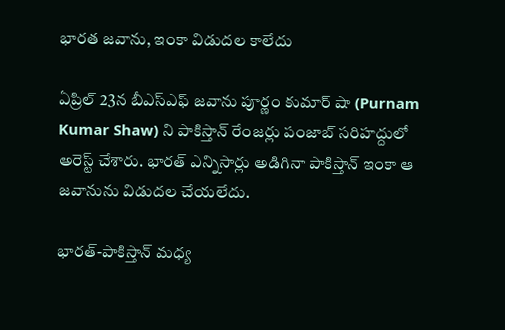భారత జవాను, ఇంకా విడుదల కాలేదు

ఏప్రిల్ 23న బీఎస్ఎఫ్ జవాను పూర్ణం కుమార్ షా (Purnam Kumar Shaw) ని పాకిస్తాన్ రేంజర్లు పంజాబ్ సరిహద్దులో అరెస్ట్ చేశారు. భారత్ ఎన్నిసార్లు అడిగినా పాకిస్తాన్ ఇంకా ఆ జవానును విడుదల చేయలేదు.

భారత్-పాకిస్తాన్ మధ్య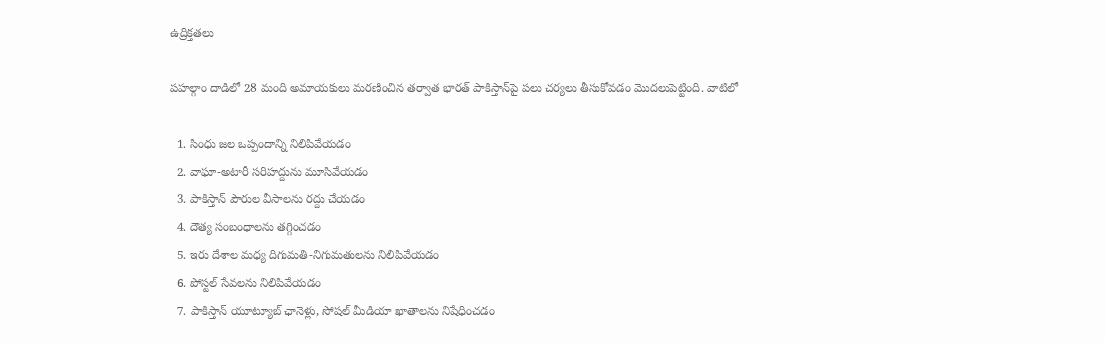ఉద్రిక్తతలు

పహల్గాం దాడిలో 28 మంది అమాయకులు మరణించిన తర్వాత భారత్ పాకిస్తాన్‌పై పలు చర్యలు తీసుకోవడం మొదలుపెట్టింది. వాటిలో

  1. సింధు జల ఒప్పందాన్ని నిలిపివేయడం
  2. వాఘా-అటారీ సరిహద్దును మూసివేయడం
  3. పాకిస్తాన్ పౌరుల వీసాలను రద్దు చేయడం
  4. దౌత్య సంబంధాలను తగ్గించడం
  5. ఇరు దేశాల మధ్య దిగుమతి-నిగుమతులను నిలిపివేయడం
  6. పోస్టల్ సేవలను నిలిపివేయడం
  7. పాకిస్తాన్ యూట్యూబ్ ఛానెళ్లు, సోషల్ మీడియా ఖాతాలను నిషేధించడం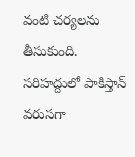వంటి చర్యలను తీసుకుంది. సరిహద్దులో పాకిస్తాన్ వరుసగా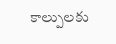కాల్పులకు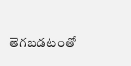తెగబడటంతో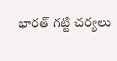భారత్ గట్టి చర్యలు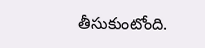తీసుకుంటోంది.